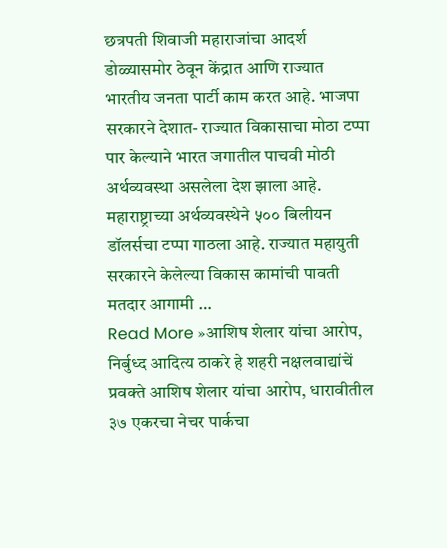छत्रपती शिवाजी महाराजांचा आदर्श डोळ्यासमोर ठेवून केंद्रात आणि राज्यात भारतीय जनता पार्टी काम करत आहे. भाजपा सरकारने देशात- राज्यात विकासाचा मोठा टप्पा पार केल्याने भारत जगातील पाचवी मोठी अर्थव्यवस्था असलेला देश झाला आहे. महाराष्ट्राच्या अर्थव्यवस्थेने ५०० बिलीयन डॉलर्सचा टप्पा गाठला आहे. राज्यात महायुती सरकारने केलेल्या विकास कामांची पावती मतदार आगामी …
Read More »आशिष शेलार यांचा आरोप, निर्बुध्द आदित्य ठाकरे हे शहरी नक्षलवाद्यांचें प्रवक्ते आशिष शेलार यांचा आरोप, धारावीतील ३७ एकरचा नेचर पार्कचा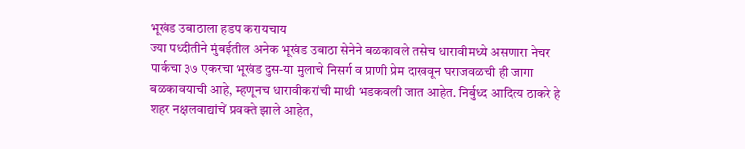भूखंड उबाठाला हडप करायचाय
ज्या पध्दीतीने मुंबईतील अनेक भूखंड उबाठा सेनेने बळकावले तसेच धारावीमध्ये असणारा नेचर पार्कचा ३७ एकरचा भूखंड दुस-या मुलाचे निसर्ग व प्राणी प्रेम दाखवून घराजवळची ही जागा बळकावयाची आहे, म्हणूनच धारावीकरांची माथी भडकवली जात आहेत. निर्बुध्द आदित्य ठाकरे हे शहर नक्षलवाद्यांचें प्रवक्ते झाले आहेत,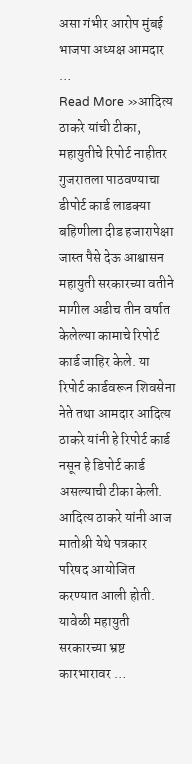असा गंभीर आरोप मुंबई भाजपा अध्यक्ष आमदार …
Read More »आदित्य ठाकरे यांची टीका, महायुतीचे रिपोर्ट नाहीतर गुजरातला पाठवण्याचा डीपोर्ट कार्ड लाडक्या बहिणीला दीड हजारापेक्षा जास्त पैसे देऊ आश्वासन
महायुती सरकारच्या वतीने मागील अडीच तीन वर्षात केलेल्या कामाचे रिपोर्ट कार्ड जाहिर केले. या रिपोर्ट कार्डवरून शिवसेना नेते तथा आमदार आदित्य ठाकरे यांनी हे रिपोर्ट कार्ड नसून हे डिपोर्ट कार्ड असल्याची टीका केली. आदित्य ठाकरे यांनी आज मातोश्री येथे पत्रकार परिषद आयोजित करण्यात आली होती. यावेळी महायुती सरकारच्या भ्रष्ट कारभारावर …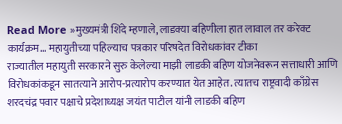Read More »मुख्यमंत्री शिंदे म्हणाले, लाडक्या बहिणीला हात लावाल तर करेक्ट कार्यक्रम… महायुतीच्या पहिल्याच पत्रकार परिषदेत विरोधकांवर टीका
राज्यातील महायुती सरकारने सुरु केलेल्या माझी लाडकी बहिण योजनेवरून सत्ताधारी आणि विरोधकांकडून सातत्याने आरोप-प्रत्यारोप करण्यात येत आहेत. त्यातच राष्ट्रवादी काँग्रेस शरदचंद्र पवार पक्षाचे प्रदेशाध्यक्ष जयंत पाटील यांनी लाडकी बहिण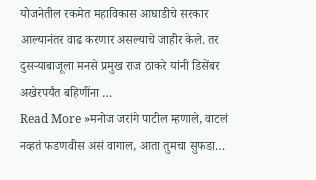योजनेतील रकमेत महाविकास आघाडीचे सरकार आल्यानंतर वाढ करणार असल्याचे जाहीर केले. तर दुसऱ्याबाजूला मनसे प्रमुख राज ठाकरे यांनी डिसेंबर अखेरपर्यंत बहिणींना …
Read More »मनोज जरांगे पाटील म्हणाले, वाटलं नव्हतं फडणवीस असं वागाल, आता तुमचा सुफडा…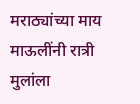मराठ्यांच्या माय माऊलींनी रात्री मुलांला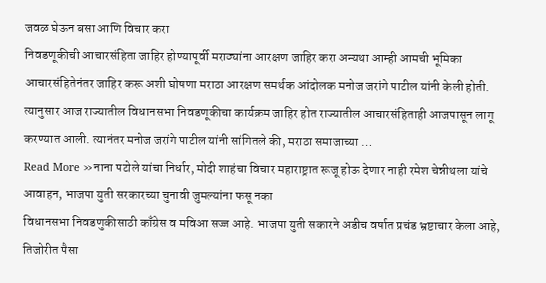जवळ घेऊन बसा आणि विचार करा
निवडणूकीची आचारसंहिता जाहिर होण्यापूर्वी मराठ्यांना आरक्षण जाहिर करा अन्यथा आम्ही आमची भूमिका आचारसंहितेनंतर जाहिर करू अशी घोषणा मराठा आरक्षण समर्थक आंदोलक मनोज जरांगे पाटील यांनी केली होती. त्यानुसार आज राज्यातील विधानसभा निवडणूकीचा कार्यक्रम जाहिर होत राज्यातील आचारसंहिताही आजपासून लागू करण्यात आली. त्यानंतर मनोज जरांगे पाटील यांनी सांगितले की, मराठा समाजाच्या …
Read More »नाना पटोले यांचा निर्धार, मोदी शाहंचा विचार महाराष्ट्रात रूजू होऊ देणार नाही रमेश चेन्नीथला यांचे आवाहन, भाजपा युती सरकारच्या चुनावी जुमल्यांना फसू नका
विधानसभा निवडणुकीसाठी काँग्रेस व मविआ सज्ज आहे. भाजपा युती सकारने अडीच वर्षात प्रचंड भ्रष्टाचार केला आहे, तिजोरीत पैसा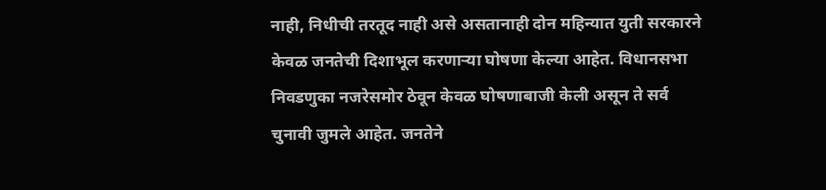नाही, निधीची तरतूद नाही असे असतानाही दोन महिन्यात युती सरकारने केवळ जनतेची दिशाभूल करणाऱ्या घोषणा केल्या आहेत. विधानसभा निवडणुका नजरेसमोर ठेवून केवळ घोषणाबाजी केली असून ते सर्व चुनावी जुमले आहेत. जनतेने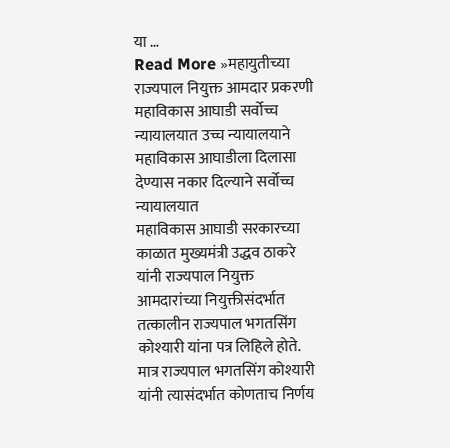या …
Read More »महायुतीच्या राज्यपाल नियुक्त आमदार प्रकरणी महाविकास आघाडी सर्वोच्च न्यायालयात उच्च न्यायालयाने महाविकास आघाडीला दिलासा देण्यास नकार दिल्याने सर्वोच्च न्यायालयात
महाविकास आघाडी सरकारच्या काळात मुख्यमंत्री उद्धव ठाकरे यांनी राज्यपाल नियुक्त आमदारांच्या नियुक्तीसंदर्भात तत्कालीन राज्यपाल भगतसिंग कोश्यारी यांना पत्र लिहिले होते. मात्र राज्यपाल भगतसिंग कोश्यारी यांनी त्यासंदर्भात कोणताच निर्णय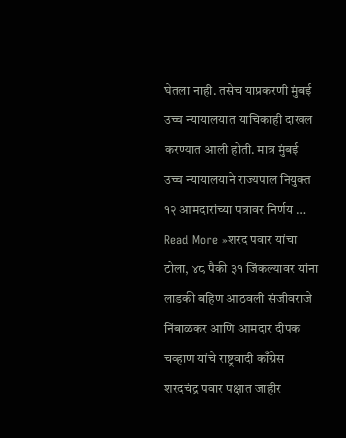घेतला नाही. तसेच याप्रकरणी मुंबई उच्च न्यायालयात याचिकाही दाखल करण्यात आली होती. मात्र मुंबई उच्च न्यायालयाने राज्यपाल नियुक्त १२ आमदारांच्या पत्रावर निर्णय …
Read More »शरद पवार यांचा टोला, ४८ पैकी ३१ जिंकल्यावर यांना लाडकी बहिण आठवली संजीवराजे निंबाळकर आणि आमदार दीपक चव्हाण यांचे राष्ट्रवादी काँग्रेस शरदचंद्र पवार पक्षात जाहीर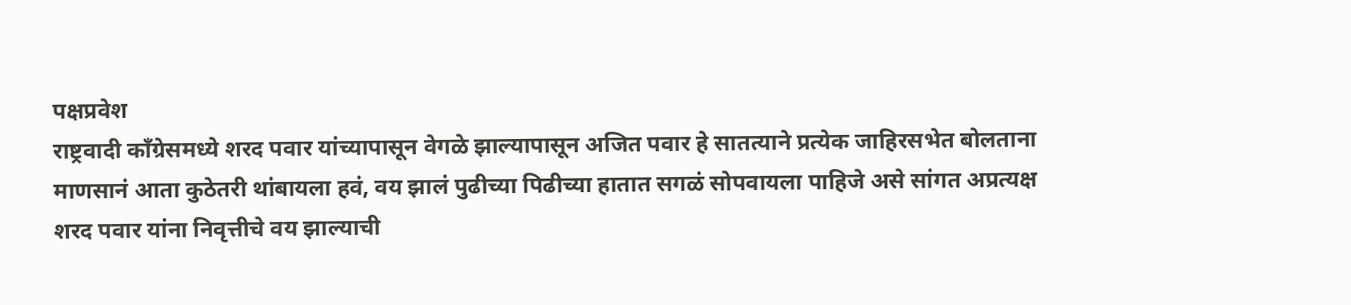पक्षप्रवेश
राष्ट्रवादी काँग्रेसमध्ये शरद पवार यांच्यापासून वेगळे झाल्यापासून अजित पवार हे सातत्याने प्रत्येक जाहिरसभेत बोलताना माणसानं आता कुठेतरी थांबायला हवं, वय झालं पुढीच्या पिढीच्या हातात सगळं सोपवायला पाहिजे असे सांगत अप्रत्यक्ष शरद पवार यांना निवृत्तीचे वय झाल्याची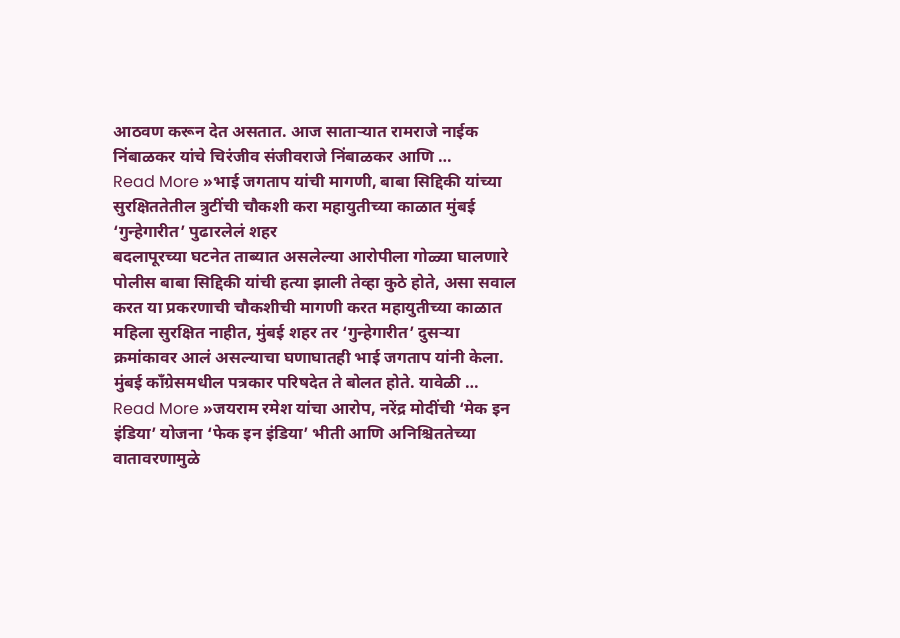आठवण करून देत असतात. आज साताऱ्यात रामराजे नाईक निंबाळकर यांचे चिरंजीव संजीवराजे निंबाळकर आणि …
Read More »भाई जगताप यांची मागणी, बाबा सिद्दिकी यांच्या सुरक्षिततेतील त्रुटींची चौकशी करा महायुतीच्या काळात मुंबई ‘गुन्हेगारीत’ पुढारलेलं शहर
बदलापूरच्या घटनेत ताब्यात असलेल्या आरोपीला गोळ्या घालणारे पोलीस बाबा सिद्दिकी यांची हत्या झाली तेव्हा कुठे होते, असा सवाल करत या प्रकरणाची चौकशीची मागणी करत महायुतीच्या काळात महिला सुरक्षित नाहीत, मुंबई शहर तर ‘गुन्हेगारीत’ दुसऱ्या क्रमांकावर आलं असल्याचा घणाघातही भाई जगताप यांनी केला. मुंबई काँग्रेसमधील पत्रकार परिषदेत ते बोलत होते. यावेळी …
Read More »जयराम रमेश यांचा आरोप, नरेंद्र मोदींची ‘मेक इन इंडिया’ योजना ‘फेक इन इंडिया’ भीती आणि अनिश्चिततेच्या वातावरणामुळे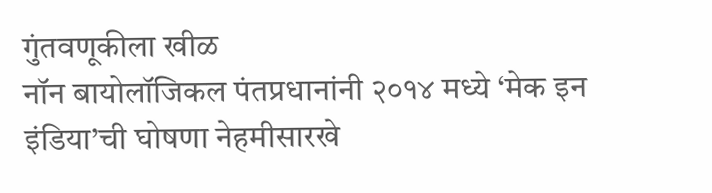गुंतवणूकीला खीळ
नॉन बायोलॉजिकल पंतप्रधानांनी २०१४ मध्ये ‘मेक इन इंडिया’ची घोषणा नेहमीसारखे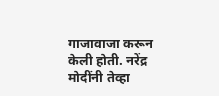गाजावाजा करून केली होती. नरेंद्र मोदींनी तेव्हा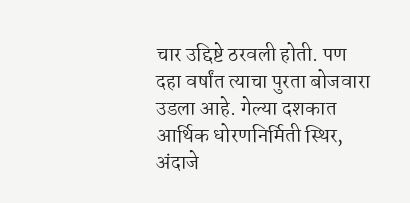चार उद्दिष्टे ठरवली होती. पण दहा वर्षांत त्याचा पुरता बोजवारा उडला आहे. गेल्या दशकात आर्थिक धोरणनिर्मिती स्थिर, अंदाजे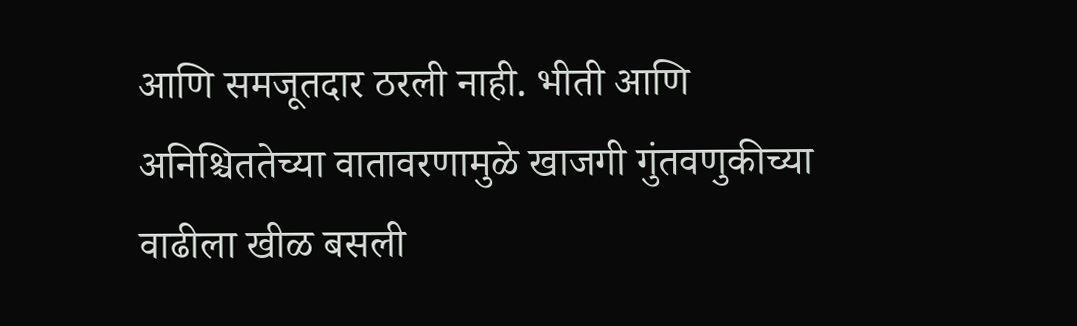आणि समजूतदार ठरली नाही. भीती आणि अनिश्चिततेच्या वातावरणामुळे खाजगी गुंतवणुकीच्या वाढीला खीळ बसली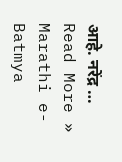आहे. नरेंद्र …
Read More »
Marathi e-Batmya